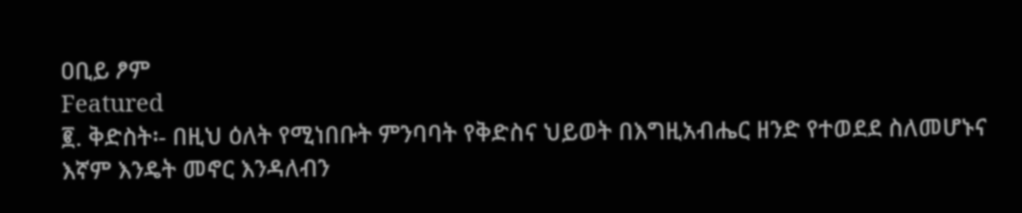ዐቢይ ፆም
Featured
፪. ቅድስት፡- በዚህ ዕለት የሚነበቡት ምንባባት የቅድስና ህይወት በእግዚአብሔር ዘንድ የተወደደ ስለመሆኑና እኛም እንዴት መኖር እንዳለብን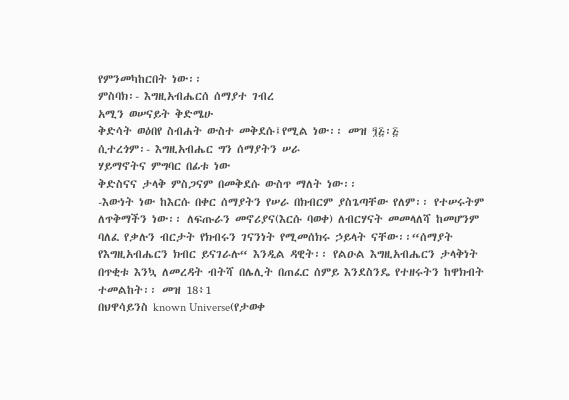የምንመካከርበት ነው፡፡
ምስባክ፡- እግዚአብሔርሰ ሰማያተ ገብረ
አሚን ወሠናይት ቅድሜሁ
ቅድሳት ወዕበየ ስብሐት ውስተ መቅደሱ፤የሚል ነው፡፡ መዝ ፺፭፡፭
ሲተረጎም፡- እግዚአብሔር ግን ሰማያትን ሠራ
ሃይማኖትና ምግባር በፊቱ ነው
ቅድስናና ታላቅ ምስጋናም በመቅደሱ ውስጥ ማለት ነው፡፡
-እውነት ነው ከእርሱ በቀር ሰማያትን የሠራ በክብርም ያስጌጣቸው የለም፡፡ የተሠሩትም ለጥቅማችን ነው፡፡ ለፍጡራን መኖሪያና(እርሱ ባወቀ) ለብርሃናት መመላለሻ ከመሆንም ባለፈ የቃሉን ብርታት የክብሩን ገናንነት የሚመሰክሩ ኃይላት ናቸው፡፡“ሰማያት የእግዚአብሔርን ክብር ይናገራሉ“ እንዲል ዳዊት፡፡ የልዑል እግዚአብሔርን ታላቅነት በጥቂቱ እንኳ ለመረዳት ብትሻ በሌሊት በጠፈር ሰምይ እንደስንዴ የተዘሩትን ከዋክብት ተመልከት፡፡ መዝ 18፥1
በህዋሳይንስ known Universe(የታወቀ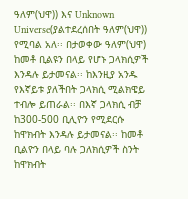ዓለም(ህዋ)) እና Unknown Universe(ያልተደረሰበት ዓለም(ህዋ)) የሚባል አለ፡፡ በታወቀው ዓለም(ህዋ) ከመቶ ቢልዩን በላይ የሆኑ ጋላክሲዎች እንዳሉ ይታመናል፡፡ ከእንዚያ አንዱ የእኛይቱ ያለችበት ጋላክሲ ሚልክዌይ ተብሎ ይጠራል፡፡ በእኛ ጋላክሲ ብቻ ከ300-500 ቢሊዮን የሚደርሱ ከዋክብት እንዳሉ ይታመናል፡፡ ከመቶ ቢልዮን በላይ ባሉ ጋለክሲዎች ስንት ከዋክብት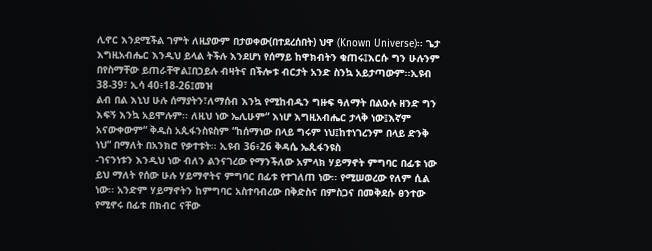ሊኖር እንደሚችል ገምት ለዚያውም በታወቀው(በተደረሰበት) ህዋ (Known Universe)፡፡ ጌታ እግዚአብሔር እንዲህ ይላል ትችሉ እንደሆነ የሰማይ ከዋክብትን ቁጠሩ፤እርሱ ግን ሁሉንም በየስማቸው ይጠራቸዋል፤በኃይሉ ብዛትና በችሎቱ ብርታት አንድ ስንኳ አይታጣውም፡፡ኢዩብ 38-39፣ ኢሳ 40፥18-26፤መዝ
ልብ በል እኒህ ሁሉ ሰማያትን፣ለማሰብ እንኳ የሚከብዱን ግዙፍ ዓለማት በልዑሉ ዘንድ ግን እፍኝ እንኳ አይሞሉም፡፡ ለዚህ ነው ኤሊሁም“ እነሆ እግዚአብሔር ታላቅ ነው፤እኛም አናውቀውም“ ቅዱስ አጲፋንስዩስም “ከሰማነው በላይ ግሩም ነህ፤ከተነገረንም በላይ ድንቅ ነህ“ በማለት በአንክሮ የቃተቱት፡፡ ኢዩብ 36፥26 ቅዳሴ ኤጲፋንዩስ
-ገናንነቱን እንዲህ ነው ብለን ልንናገረው የማንችለው አምላክ ሃይማኖት ምግባር በፊቱ ነው ይህ ማለት የሰው ሁሉ ሃይማኖትና ምግባር በፊቱ የተገለጠ ነው፡፡ የሚሠወረው የለም ሲል ነው፡፡ አንድም ሃይማኖትን ከምግባር አስተባብረው በቅድስና በምስጋና በመቅደሱ ፀንተው የሚኖሩ በፊቱ በክብር ናቸው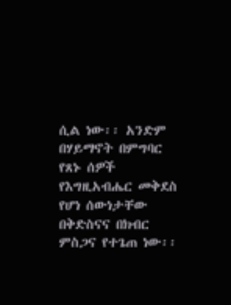ሲል ነው፡፡ አንድም በሃይማኖት በምግባር የጸኑ ሰዎች የእግዚአብሔር መቅደስ የሆነ ሰውነታቸው በቅድስናና በክብር ምስጋና የተጌጠ ነው፡፡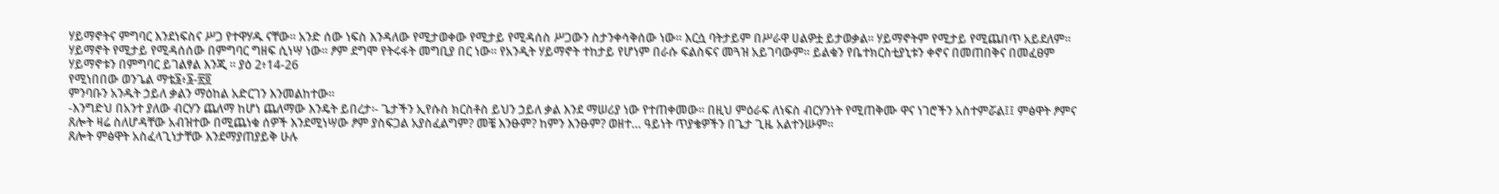ሃይማኖትና ምግባር እንደነፍስና ሥጋ የተዋሃዱ ናቸው፡፡ አንድ ሰው ነፍስ እንዳለው የሚታወቀው የሚታይ የሚዳሰስ ሥጋውን ስታንቀሳቅሰው ነው፡፡ እርሷ ባትታይም በሥራዋ ሀልዎቷ ይታወቃል፡፡ ሃይማኖትም የሚታይ የሚጨበጥ አይደለም፡፡ ሃይማኖት የሚታይ የሚዳሰሰው በምግባር ግዘፍ ሲነሣ ነው፡፡ ፆም ደግሞ የትሩፋት መግቢያ በር ነው፡፡ የአንዲት ሃይማኖት ተከታይ የሆነም በራሱ ፍልስፍና መጓዝ አይገባውም፡፡ ይልቁን የቤተክርስቲያኒቱን ቀኖና በመጠበቅና በመፈፀም ሃይማኖቱን በምግባር ይገልፃል እንጂ ፡፡ ያዕ 2፥14-26
የሚነበበው ወንጌል ማቴ፮፥፮-፳፬
ምንባቡን አንዱት ኃይለ ቃልን ማዕከል አድርገን እንመልከተው፡፡
-እንግድህ በአንተ ያለው ብርሃን ጨለማ ከሆነ ጨለማው እንዴት ይበረታ፡- ጌታችን ኢየሱስ ክርስቶስ ይህን ኃይለ ቃል እንደ ማሠሪያ ነው የተጠቀመው፡፡ በዚህ ምዕራፍ ለነፍስ ብርሃንነት የሚጠቅሙ ዋና ነገሮችን አስተምሯል፤፤ ምፅዋት ፆምና ጸሎት ዛሬ ስለሆዳቸው አብዝተው በሚጨነቁ ሰዎች እንደሚነሣው ፆም ያስፍጋል አያስፈልግም? መቼ እንፁም? ከምን እንፁም? ወዘተ… ዓይነት ጥያቄዎችን በጌታ ጊዜ አልተንሡም፡፡
ጸሎት ምፅዋት አስፈላጊነታቸው እንደማያጠያይቅ ሁሉ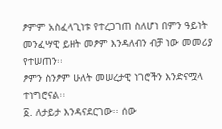ፆምም አስፈላጊነቱ የተረጋገጠ ስለሆነ በምን ዓይነት መንፈሣዊ ይዘት መፆም እንዳለብን ብቻ ነው መመሪያ የተሠጠን፡፡
ፆምን ስንፆም ሁለት መሠረታዊ ነገሮችን እንድናሟላ ተነግሮናል፡፡
፩. ለታይታ እንዳናደርገው፡፡ ሰው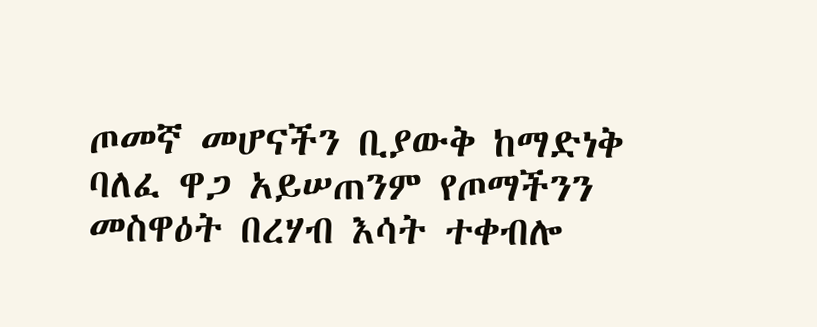ጦመኛ መሆናችን ቢያውቅ ከማድነቅ ባለፈ ዋጋ አይሠጠንም የጦማችንን መስዋዕት በረሃብ እሳት ተቀብሎ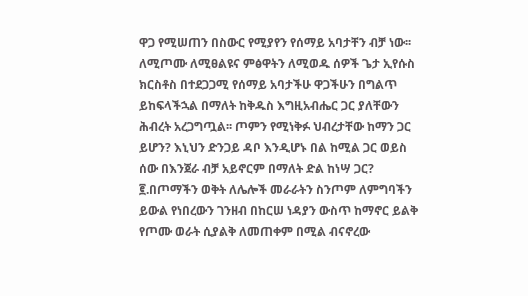ዋጋ የሚሠጠን በስውር የሚያየን የሰማይ አባታቸን ብቻ ነው፡፡ ለሚጦሙ ለሚፀልዩና ምፅዋትን ለሚወዱ ሰዎች ጌታ ኢየሱስ ክርስቶስ በተደጋጋሚ የሰማይ አባታችሁ ዋጋችሁን በግልጥ ይከፍላችኋል በማለት ከቅዱስ እግዚአብሔር ጋር ያለቸውን ሕብረት አረጋግጧል፡፡ ጦምን የሚነቅፉ ህብረታቸው ከማን ጋር ይሆን? እኒህን ድንጋይ ዳቦ እንዲሆኑ በል ከሚል ጋር ወይስ ሰው በእንጀራ ብቻ አይኖርም በማለት ድል ከነሣ ጋር?
፪.በጦማችን ወቅት ለሌሎች መራራትን ስንጦም ለምግባችን ይውል የነበረውን ገንዘብ በከርሠ ነዳያን ውስጥ ከማኖር ይልቅ የጦሙ ወራት ሲያልቅ ለመጠቀም በሚል ብናኖረው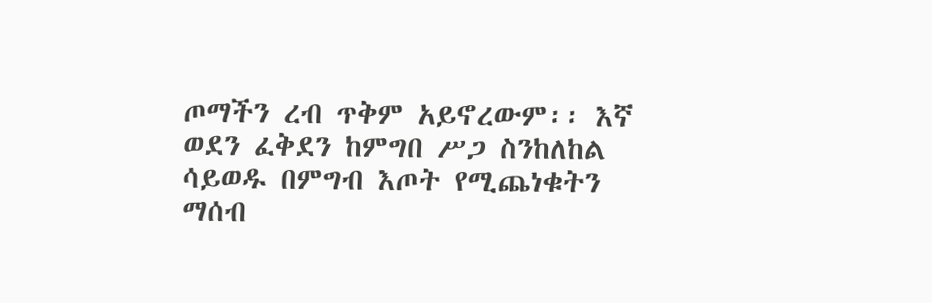ጦማችን ረብ ጥቅም አይኖረውም፡፡ እኛ ወደን ፈቅደን ከምግበ ሥጋ ስንከለከል ሳይወዱ በምግብ እጦት የሚጨነቁትን ማሰብ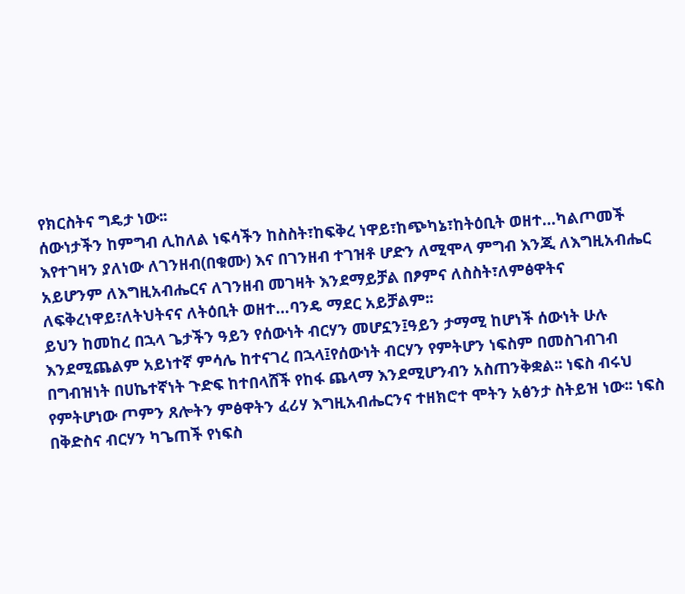የክርስትና ግዴታ ነው፡፡
ሰውነታችን ከምግብ ሊከለል ነፍሳችን ከስስት፣ከፍቅረ ነዋይ፣ከጭካኔ፣ከትዕቢት ወዘተ…ካልጦመች እየተገዛን ያለነው ለገንዘብ(በቁሙ) እና በገንዘብ ተገዝቶ ሆድን ለሚሞላ ምግብ እንጂ ለእግዚአብሔር አይሆንም ለእግዚአብሔርና ለገንዘብ መገዛት እንደማይቻል በፆምና ለስስት፣ለምፅዋትና ለፍቅረነዋይ፣ለትህትናና ለትዕቢት ወዘተ…ባንዴ ማደር አይቻልም፡፡
ይህን ከመከረ በኋላ ጌታችን ዓይን የሰውነት ብርሃን መሆኗን፤ዓይን ታማሚ ከሆነች ሰውነት ሁሉ እንደሚጨልም አይነተኛ ምሳሌ ከተናገረ በኋላ፤የሰውነት ብርሃን የምትሆን ነፍስም በመስገብገብ በግብዝነት በሀኬተኛነት ጉድፍ ከተበላሸች የከፋ ጨላማ እንደሚሆንብን አስጠንቅቋል፡፡ ነፍስ ብሩህ የምትሆነው ጦምን ጸሎትን ምፅዋትን ፈሪሃ እግዚአብሔርንና ተዘክሮተ ሞትን አፅንታ ስትይዝ ነው፡፡ ነፍስ በቅድስና ብርሃን ካጌጠች የነፍስ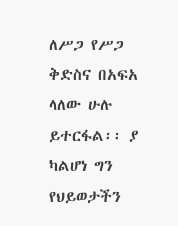ለሥጋ የሥጋ ቅድስና በአፍአ ላለው ሁሉ ይተርፋል፡፡ ያ ካልሆነ ግን የህይወታችን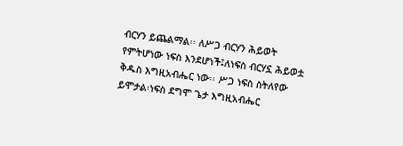ብርሃን ይጨልማል፡፡ ለሥጋ ብርሃን ሕይወት የምትሆነው ነፍስ እንደሆነች፤ለነፍስ ብርሃኗ ሕይወቷ ቅዱስ እግዚአብሔር ነው፡፡ ሥጋ ነፍስ ስትለየው ይሞታል፡ነፍስ ደግሞ ጌታ እግዚአብሔር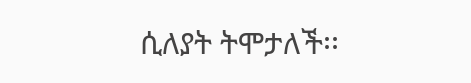ሲለያት ትሞታለች፡፡